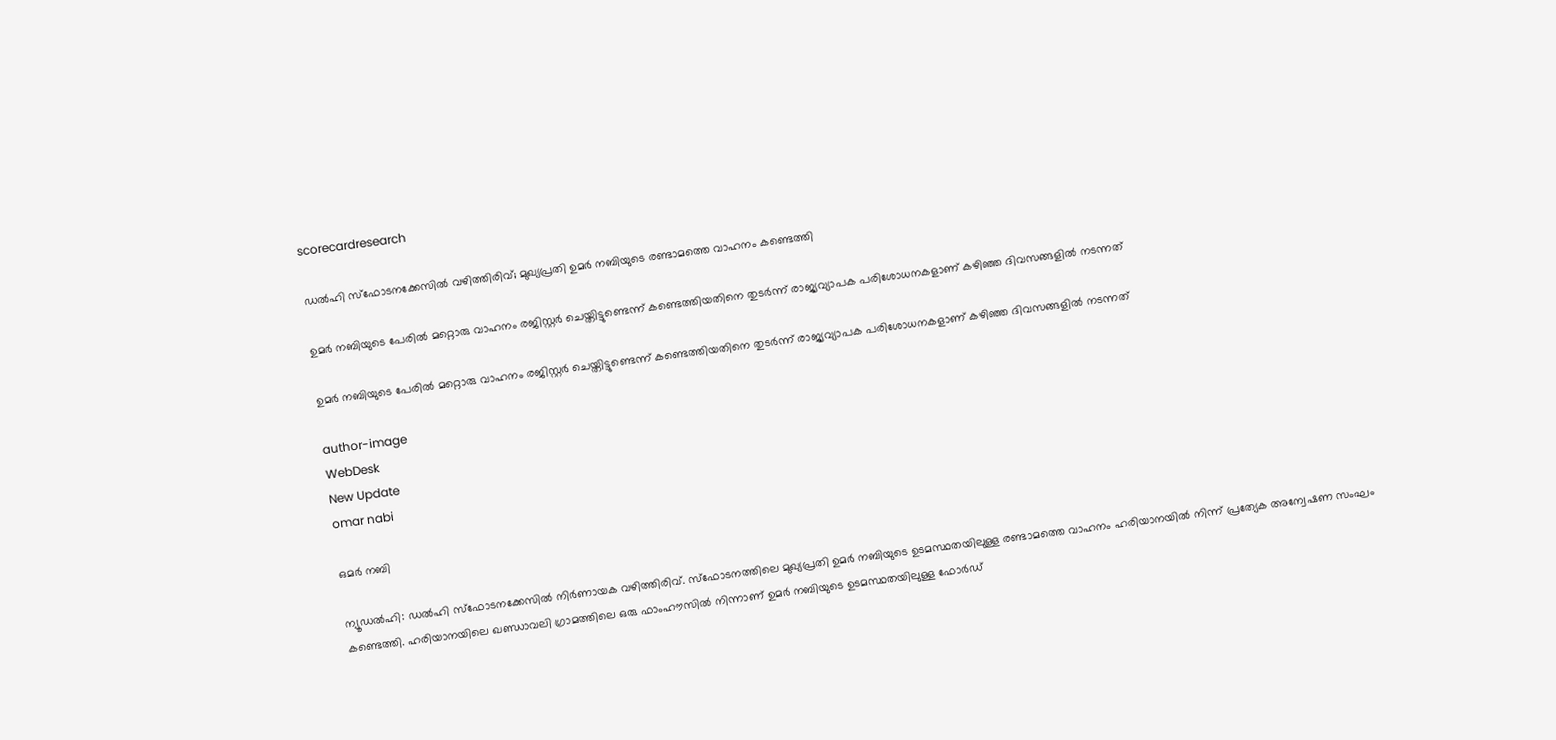scorecardresearch

ഡൽഹി സ്‌ഫോടനക്കേസിൽ വഴിത്തിരിവ്; മുഖ്യപ്രതി ഉമർ നബിയുടെ രണ്ടാമത്തെ വാഹനം കണ്ടെത്തി

ഉമർ നബിയുടെ പേരിൽ മറ്റൊരു വാഹനം രജിസ്റ്റർ ചെയ്തിട്ടുണ്ടെന്ന് കണ്ടെത്തിയതിനെ തുടർന്ന് രാജ്യവ്യാപക പരിശോധനകളാണ് കഴിഞ്ഞ ദിവസങ്ങളിൽ നടന്നത്

ഉമർ നബിയുടെ പേരിൽ മറ്റൊരു വാഹനം രജിസ്റ്റർ ചെയ്തിട്ടുണ്ടെന്ന് കണ്ടെത്തിയതിനെ തുടർന്ന് രാജ്യവ്യാപക പരിശോധനകളാണ് കഴിഞ്ഞ ദിവസങ്ങളിൽ നടന്നത്

author-image
WebDesk
New Update
omar nabi

ഒമർ നബി

ന്യൂഡൽഹി: ഡൽഹി സ്‌ഫോടനക്കേസിൽ നിർണായക വഴിത്തിരിവ്. സ്‌ഫോടനത്തിലെ മുഖ്യപ്രതി ഉമർ നബിയുടെ ഉടമസ്ഥതയിലുള്ള രണ്ടാമത്തെ വാഹനം ഹരിയാനയിൽ നിന്ന് പ്രത്യേക അന്വേഷണ സംഘം കണ്ടെത്തി. ഹരിയാനയിലെ ഖണ്ഡാവലി ഗ്രാമത്തിലെ ഒരു ഫാംഹൗസിൽ നിന്നാണ് ഉമർ നബിയുടെ ഉടമസ്ഥതയിലുള്ള ഫോർഡ്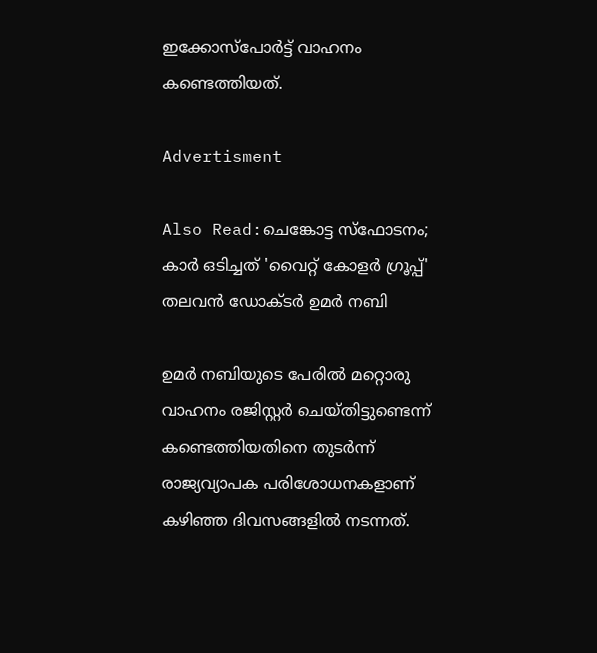ഇക്കോസ്‌പോർട്ട് വാഹനം കണ്ടെത്തിയത്.

Advertisment

Also Read:ചെങ്കോട്ട സ്ഫോടനം; കാർ ഒടിച്ചത് 'വൈറ്റ് കോളർ ഗ്രൂപ്പ്' തലവൻ ഡോക്ടർ ഉമർ നബി

ഉമർ നബിയുടെ പേരിൽ മറ്റൊരു വാഹനം രജിസ്റ്റർ ചെയ്തിട്ടുണ്ടെന്ന് കണ്ടെത്തിയതിനെ തുടർന്ന് രാജ്യവ്യാപക പരിശോധനകളാണ് കഴിഞ്ഞ ദിവസങ്ങളിൽ നടന്നത്.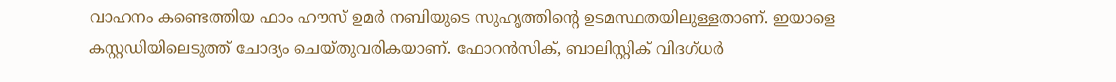വാഹനം കണ്ടെത്തിയ ഫാം ഹൗസ് ഉമർ നബിയുടെ സുഹൃത്തിന്റെ ഉടമസ്ഥതയിലുള്ളതാണ്. ഇയാളെ കസ്റ്റഡിയിലെടുത്ത് ചോദ്യം ചെയ്തുവരികയാണ്. ഫോറൻസിക്, ബാലിസ്റ്റിക് വിദഗ്ധർ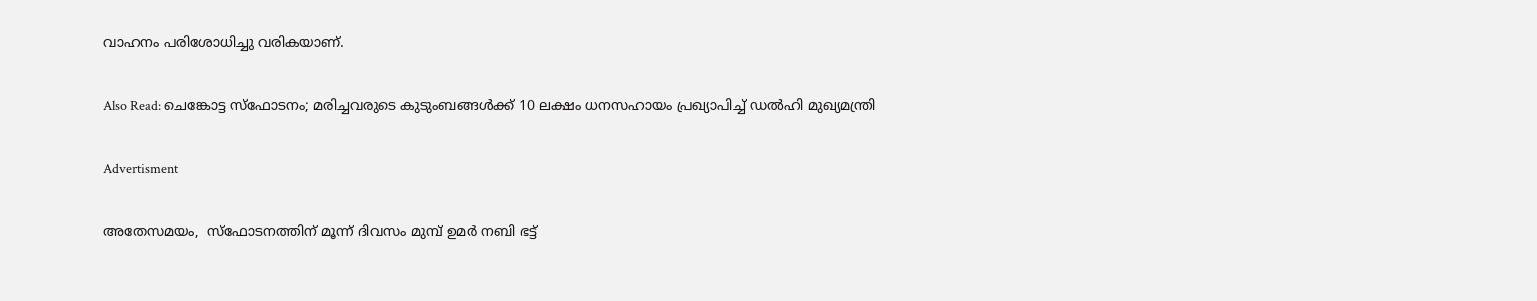വാഹനം പരിശോധിച്ചു വരികയാണ്.

Also Read: ചെങ്കോട്ട സ്ഫോടനം; മരിച്ചവരുടെ കുടുംബങ്ങൾക്ക് 10 ലക്ഷം ധനസഹായം പ്രഖ്യാപിച്ച് ഡൽഹി മുഖ്യമന്ത്രി

Advertisment

അതേസമയം,  സ്‌ഫോടനത്തിന് മൂന്ന് ദിവസം മുമ്പ് ഉമർ നബി ഭട്ട്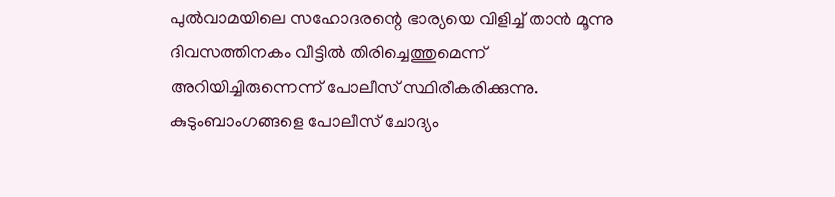പുൽവാമയിലെ സഹോദരന്റെ ഭാര്യയെ വിളിച്ച് താൻ മൂന്നു ദിവസത്തിനകം വീട്ടിൽ തിരിച്ചെത്തുമെന്ന് അറിയിച്ചിരുന്നെന്ന് പോലീസ് സ്ഥിരീകരിക്കുന്നു. കുടുംബാംഗങ്ങളെ പോലീസ് ചോദ്യം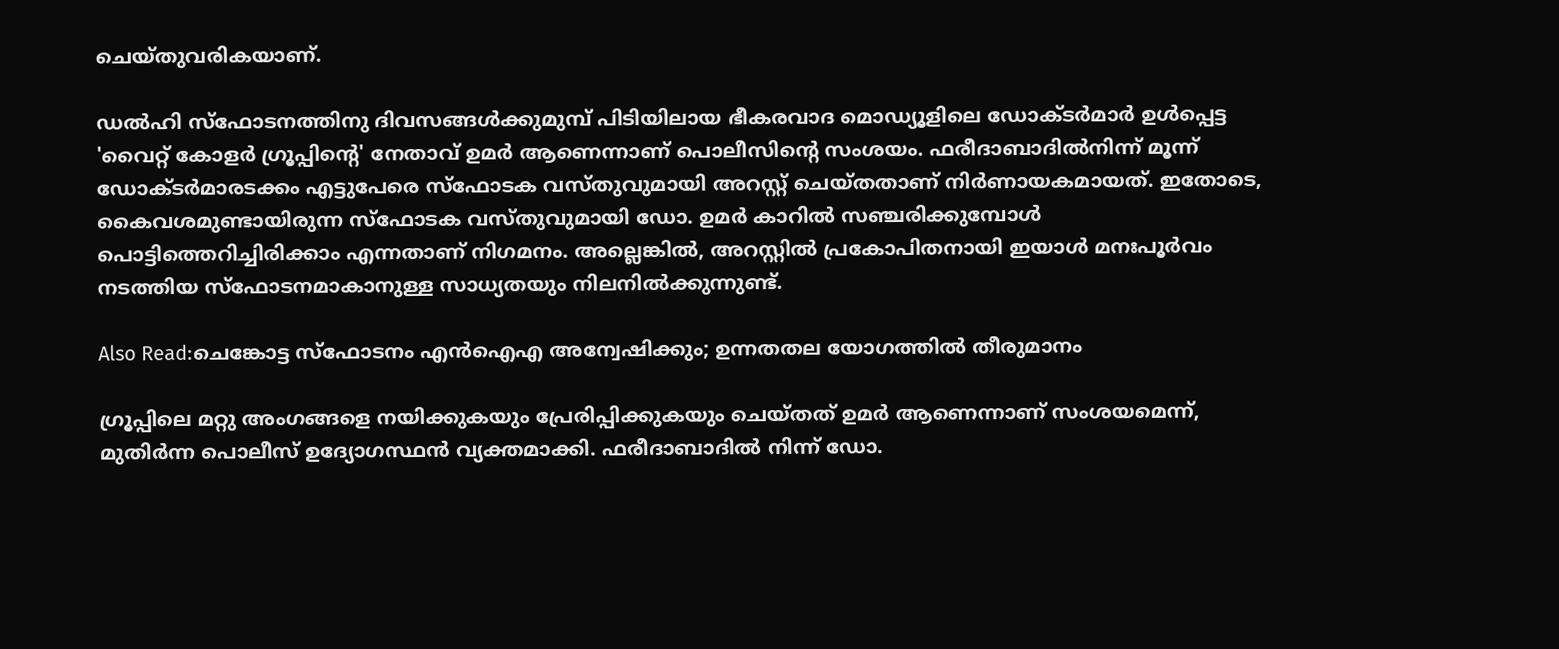ചെയ്തുവരികയാണ്.

ഡൽഹി സ്‌ഫോടനത്തിനു ദിവസങ്ങൾക്കുമുമ്പ് പിടിയിലായ ഭീകരവാദ മൊഡ്യൂളിലെ ഡോക്ടർമാർ ഉൾപ്പെട്ട 'വൈറ്റ് കോളർ ഗ്രൂപ്പിന്റെ' നേതാവ് ഉമർ ആണെന്നാണ് പൊലീസിന്റെ സംശയം. ഫരീദാബാദിൽനിന്ന് മൂന്ന് ഡോക്ടർമാരടക്കം എട്ടുപേരെ സ്‌ഫോടക വസ്തുവുമായി അറസ്റ്റ് ചെയ്തതാണ് നിർണായകമായത്. ഇതോടെ, കൈവശമുണ്ടായിരുന്ന സ്‌ഫോടക വസ്തുവുമായി ഡോ. ഉമർ കാറിൽ സഞ്ചരിക്കുമ്പോൾ പൊട്ടിത്തെറിച്ചിരിക്കാം എന്നതാണ് നിഗമനം. അല്ലെങ്കിൽ, അറസ്റ്റിൽ പ്രകോപിതനായി ഇയാൾ മനഃപൂർവം നടത്തിയ സ്‌ഫോടനമാകാനുള്ള സാധ്യതയും നിലനിൽക്കുന്നുണ്ട്.

Also Read:ചെങ്കോട്ട സ്ഫോടനം എൻ‌ഐ‌എ അന്വേഷിക്കും; ഉന്നതതല യോഗത്തിൽ തീരുമാനം

ഗ്രൂപ്പിലെ മറ്റു അംഗങ്ങളെ നയിക്കുകയും പ്രേരിപ്പിക്കുകയും ചെയ്തത് ഉമർ ആണെന്നാണ് സംശയമെന്ന്, മുതിർന്ന പൊലീസ് ഉദ്യോഗസ്ഥൻ വ്യക്തമാക്കി. ഫരീദാബാദിൽ നിന്ന് ഡോ.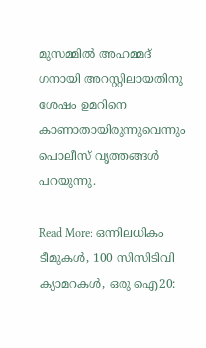മുസമ്മിൽ അഹമ്മദ് ഗനായി അറസ്റ്റിലായതിനു ശേഷം ഉമറിനെ കാണാതായിരുന്നുവെന്നും പൊലീസ് വൃത്തങ്ങൾ പറയുന്നു.

Read More: ഒന്നിലധികം ടീമുകൾ, 100 സിസിടിവി ക്യാമറകൾ, ഒരു ഐ20: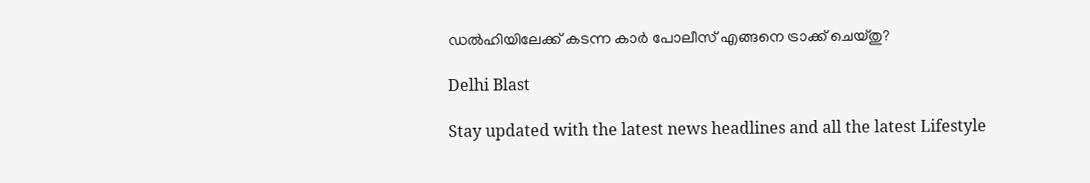ഡൽഹിയിലേക്ക് കടന്ന കാർ പോലീസ് എങ്ങനെ ട്രാക്ക് ചെയ്തു?

Delhi Blast

Stay updated with the latest news headlines and all the latest Lifestyle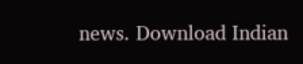news. Download Indian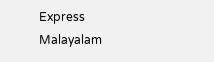Express Malayalam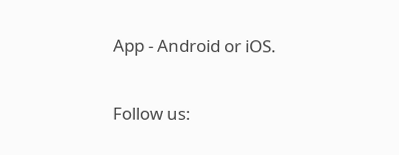App - Android or iOS.

Follow us: